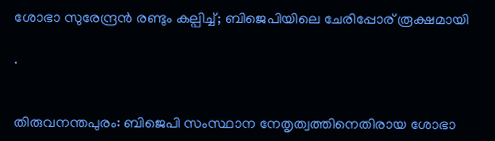ശോഭാ സുരേന്ദ്രൻ രണ്ടും കല്പിച്ച്; ബിജെപിയിലെ ചേരിപ്പോര് രൂക്ഷമായി

.


തിരുവനന്തപുരം: ബിജെപി സംസ്ഥാന നേതൃത്വത്തിനെതിരായ ശോഭാ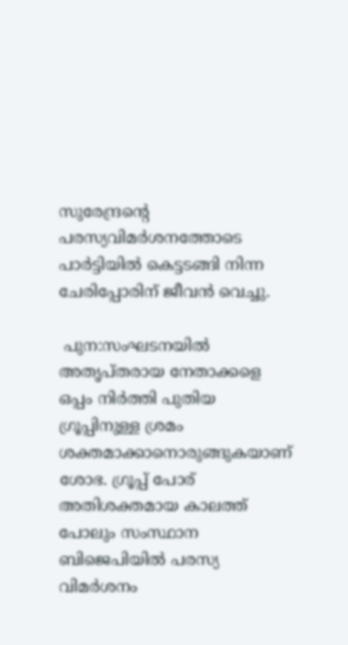സുരേന്ദ്രൻ്റെ പരസ്യവിമർശനത്തോടെ പാർട്ടിയിൽ കെട്ടടങ്ങി നിന്ന ചേരിപ്പോരിന് ജീവൻ വെച്ചു.

 പുന:സംഘടനയിൽ അതൃപ്തരായ നേതാക്കളെ ഒപ്പം നിർത്തി പുതിയ ഗ്രൂപ്പിനുള്ള ശ്രമം ശക്തമാക്കാനൊരുങ്ങുകയാണ് ശോഭ. ഗ്രൂപ്പ് പോര് അതിശക്തമായ കാലത്ത് പോലും സംസ്ഥാന ബിജെപിയിൽ പരസ്യ വിമർശനം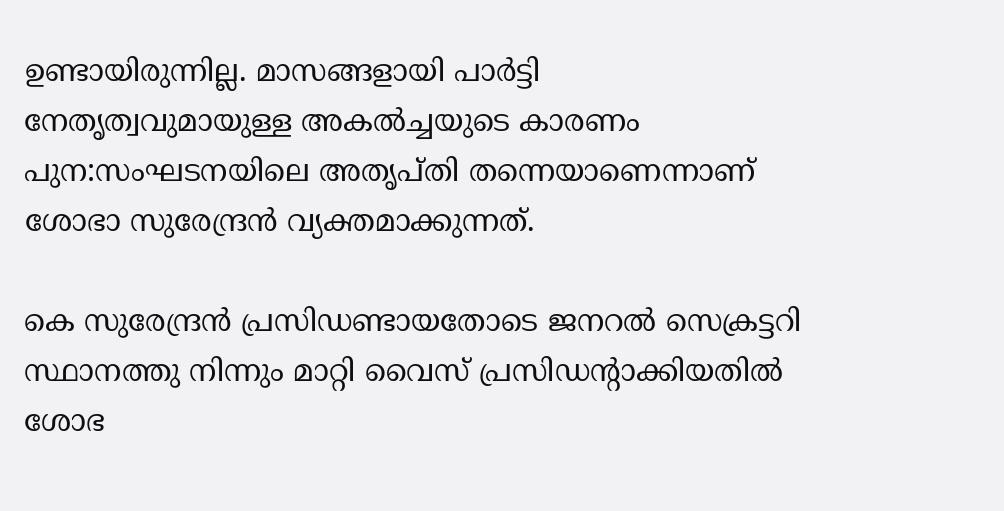ഉണ്ടായിരുന്നില്ല. മാസങ്ങളായി പാർട്ടി നേതൃത്വവുമായുള്ള അകൽച്ചയുടെ കാരണം പുന:സംഘടനയിലെ അതൃപ്തി തന്നെയാണെന്നാണ് ശോഭാ സുരേന്ദ്രൻ വ്യക്തമാക്കുന്നത്.

കെ സുരേന്ദ്രൻ പ്രസിഡണ്ടായതോടെ ജനറൽ സെക്രട്ടറി സ്ഥാനത്തു നിന്നും മാറ്റി വൈസ് പ്രസിഡൻ്റാക്കിയതിൽ ശോഭ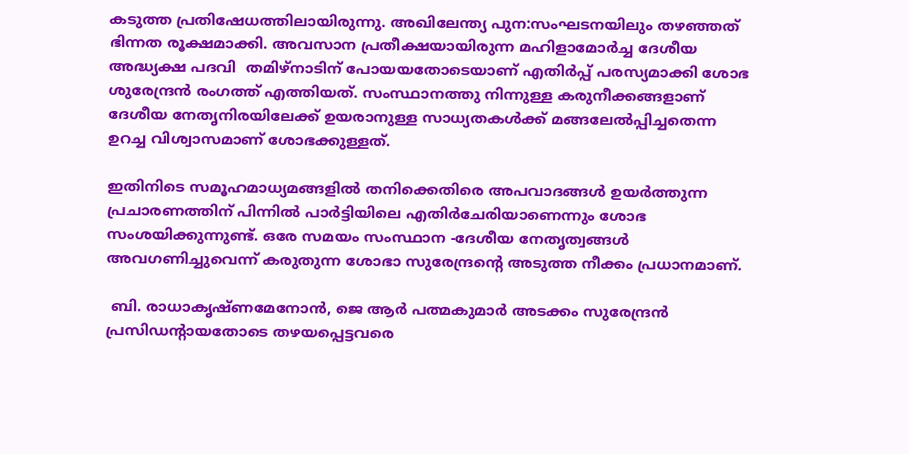കടുത്ത പ്രതിഷേധത്തിലായിരുന്നു. അഖിലേന്ത്യ പുന:സംഘടനയിലും തഴഞ്ഞത് ഭിന്നത രൂക്ഷമാക്കി. അവസാന പ്രതീക്ഷയായിരുന്ന മഹിളാമോർച്ച ദേശീയ അദ്ധ്യക്ഷ പദവി  തമിഴ്നാടിന് പോയയതോടെയാണ് എതിർപ്പ് പരസ്യമാക്കി ശോഭ ശുരേന്ദ്രൻ രംഗത്ത് എത്തിയത്. സംസ്ഥാനത്തു നിന്നുള്ള കരുനീക്കങ്ങളാണ് ദേശീയ നേതൃനിരയിലേക്ക് ഉയരാനുള്ള സാധ്യതകൾക്ക് മങ്ങലേൽപ്പിച്ചതെന്ന ഉറച്ച വിശ്വാസമാണ് ശോഭക്കുള്ളത്.

ഇതിനിടെ സമൂഹമാധ്യമങ്ങളിൽ തനിക്കെതിരെ അപവാദങ്ങൾ ഉയർത്തുന്ന പ്രചാരണത്തിന് പിന്നിൽ പാർട്ടിയിലെ എതിർചേരിയാണെന്നും ശോഭ സംശയിക്കുന്നുണ്ട്. ഒരേ സമയം സംസ്ഥാന -ദേശീയ നേതൃത്വങ്ങൾ അവഗണിച്ചുവെന്ന് കരുതുന്ന ശോഭാ സുരേന്ദ്രന്റെ അടുത്ത നീക്കം പ്രധാനമാണ്.

 ബി. രാധാകൃഷ്ണമേനോൻ, ജെ ആർ പത്മകുമാർ അടക്കം സുരേന്ദ്രൻ പ്രസിഡൻ്റായതോടെ തഴയപ്പെട്ടവരെ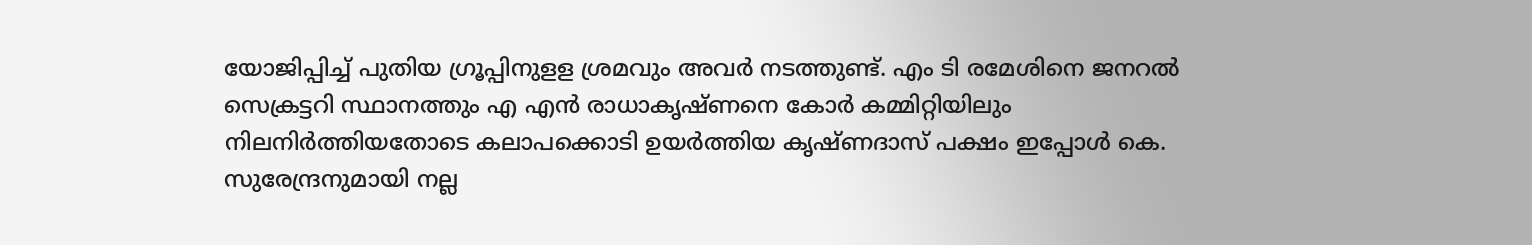യോജിപ്പിച്ച് പുതിയ ഗ്രൂപ്പിനുളള ശ്രമവും അവർ നടത്തുണ്ട്. എം ടി രമേശിനെ ജനറൽ സെക്രട്ടറി സ്ഥാനത്തും എ എൻ രാധാകൃഷ്ണനെ കോർ കമ്മിറ്റിയിലും നിലനി‍ർത്തിയതോടെ കലാപക്കൊടി ഉയർത്തിയ കൃഷ്ണദാസ് പക്ഷം ഇപ്പോൾ കെ. സുരേന്ദ്രനുമായി നല്ല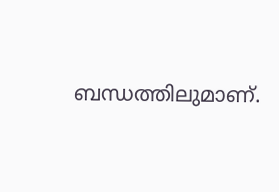ബന്ധത്തിലുമാണ്.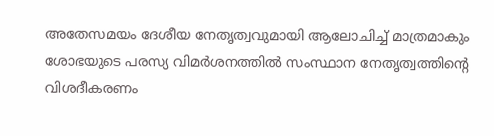അതേസമയം ദേശീയ നേതൃത്വവുമായി ആലോചിച്ച് മാത്രമാകും ശോഭയുടെ പരസ്യ വിമർശനത്തിൽ സംസ്ഥാന നേതൃത്വത്തിന്റെ വിശദീകരണം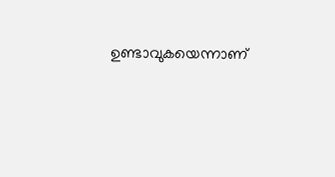ഉണ്ടാവുകയെന്നാണ്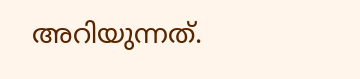അറിയുന്നത്.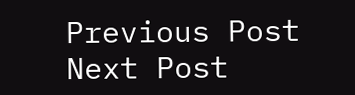Previous Post Next Post